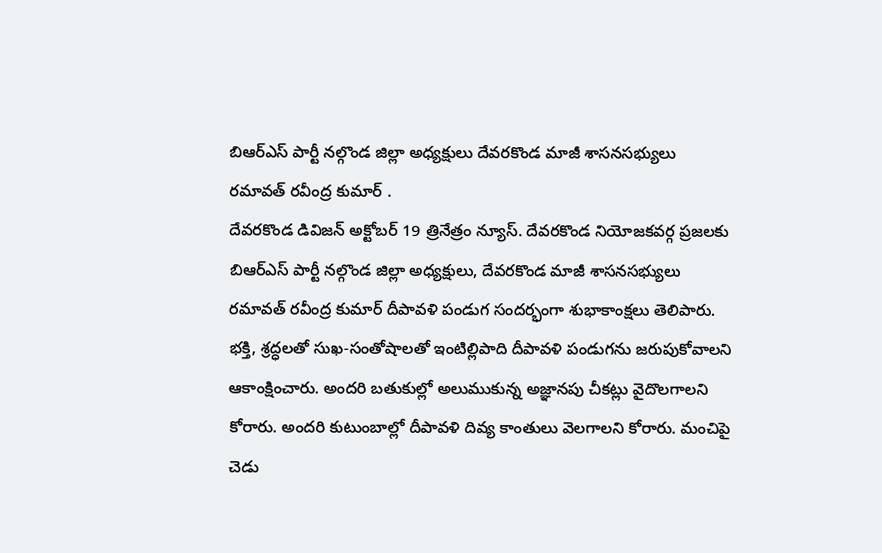బిఆర్ఎస్ పార్టీ నల్గొండ జిల్లా అధ్యక్షులు దేవరకొండ మాజీ శాసనసభ్యులు రమావత్ రవీంద్ర కుమార్ .
దేవరకొండ డివిజన్ అక్టోబర్ 19 త్రినేత్రం న్యూస్. దేవరకొండ నియోజకవర్గ ప్రజలకు బిఆర్ఎస్ పార్టీ నల్గొండ జిల్లా అధ్యక్షులు, దేవరకొండ మాజీ శాసనసభ్యులు రమావత్ రవీంద్ర కుమార్ దీపావళి పండుగ సందర్భంగా శుభాకాంక్షలు తెలిపారు. భక్తి, శ్రద్ధలతో సుఖ-సంతోషాలతో ఇంటిల్లిపాది దీపావళి పండుగను జరుపుకోవాలని ఆకాంక్షించారు. అందరి బతుకుల్లో అలుముకున్న అజ్ఞానపు చీకట్లు వైదొలగాలని కోరారు. అందరి కుటుంబాల్లో దీపావళి దివ్య కాంతులు వెలగాలని కోరారు. మంచిపై చెడు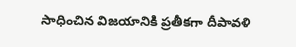సాధించిన విజయానికి ప్రతీకగా దీపావళి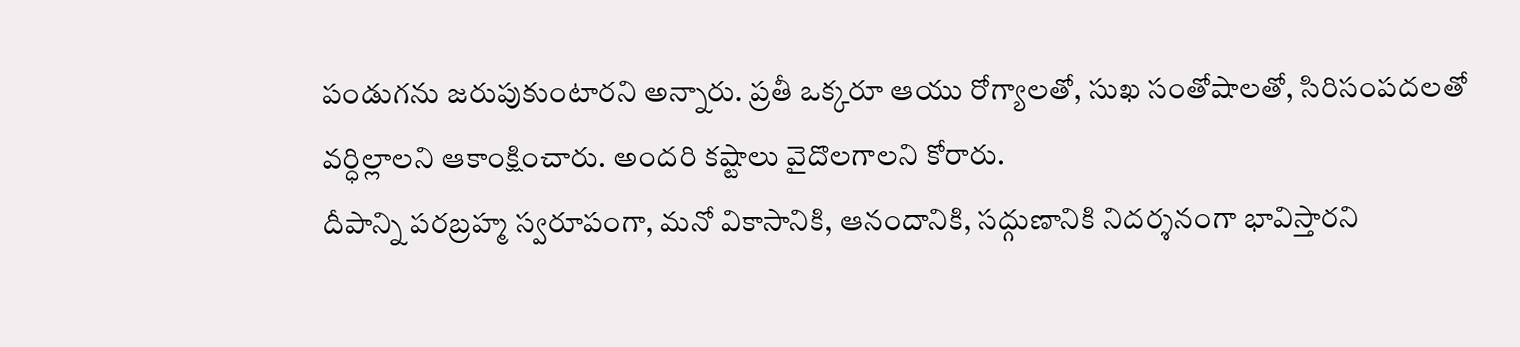పండుగను జరుపుకుంటారని అన్నారు. ప్రతీ ఒక్కరూ ఆయు రోగ్యాలతో, సుఖ సంతోషాలతో, సిరిసంపదలతో వర్ధిల్లాలని ఆకాంక్షించారు. అందరి కష్టాలు వైదొలగాలని కోరారు.
దీపాన్ని పరబ్రహ్మ స్వరూపంగా, మనో వికాసానికి, ఆనందానికి, సద్గుణానికి నిదర్శనంగా భావిస్తారని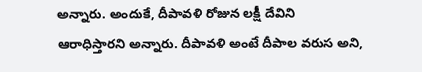అన్నారు. అందుకే, దీపావళి రోజున లక్షీ దేవిని ఆరాధిస్తారని అన్నారు. దీపావళి అంటే దీపాల వరుస అని,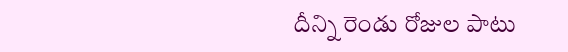దీన్ని రెండు రోజుల పాటు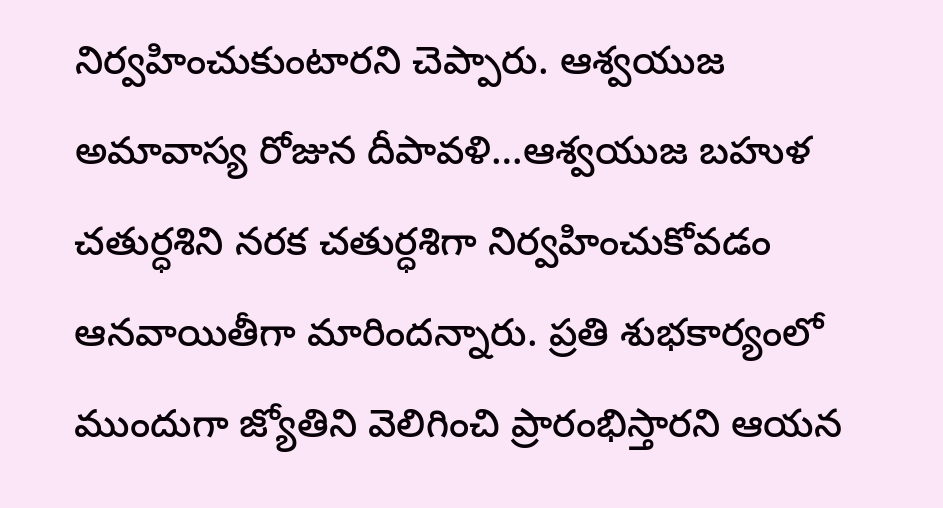నిర్వహించుకుంటారని చెప్పారు. ఆశ్వయుజ అమావాస్య రోజున దీపావళి…ఆశ్వయుజ బహుళ చతుర్ధశిని నరక చతుర్ధశిగా నిర్వహించుకోవడం ఆనవాయితీగా మారిందన్నారు. ప్రతి శుభకార్యంలో ముందుగా జ్యోతిని వెలిగించి ప్రారంభిస్తారని ఆయన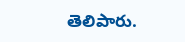తెలిపారు.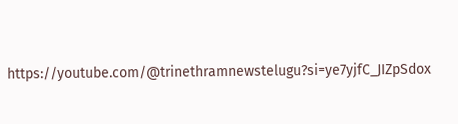https://youtube.com/@trinethramnewstelugu?si=ye7yjfC_JIZpSdox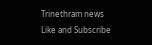Trinethram news
Like and Subscribe